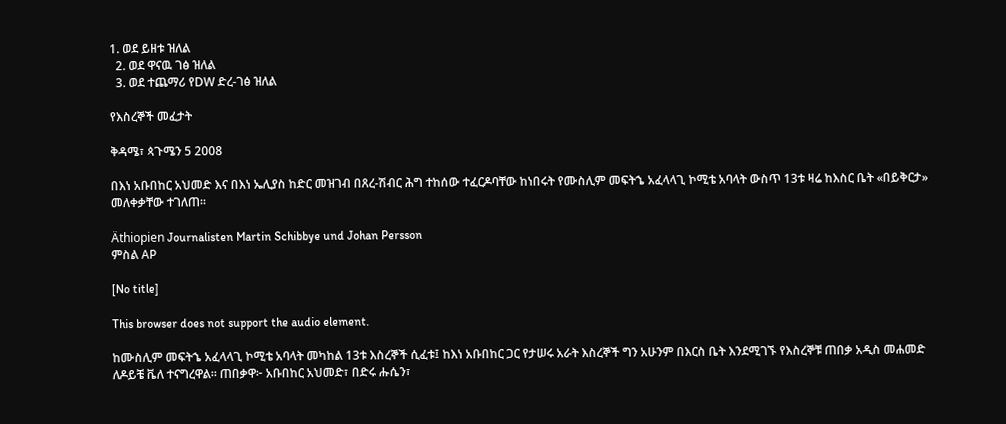1. ወደ ይዘቱ ዝለል
  2. ወደ ዋናዉ ገፅ ዝለል
  3. ወደ ተጨማሪ የDW ድረ-ገፅ ዝለል

የእስረኞች መፈታት

ቅዳሜ፣ ጳጉሜን 5 2008

በእነ አቡበከር አህመድ እና በእነ ኤሊያስ ከድር መዝገብ በጸረ-ሽብር ሕግ ተከሰው ተፈርዶባቸው ከነበሩት የሙስሊም መፍትኄ አፈላላጊ ኮሚቴ አባላት ውስጥ 13ቱ ዛሬ ከእስር ቤት «በይቅርታ» መለቀቃቸው ተገለጠ።

Äthiopien Journalisten Martin Schibbye und Johan Persson
ምስል AP

[No title]

This browser does not support the audio element.

ከሙስሊም መፍትኄ አፈላላጊ ኮሚቴ አባላት መካከል 13ቱ እስረኞች ሲፈቱ፤ ከእነ አቡበከር ጋር የታሠሩ አራት እስረኞች ግን አሁንም በእርስ ቤት እንደሚገኙ የእስረኞቹ ጠበቃ አዲስ መሐመድ ለዶይቼ ቬለ ተናግረዋል። ጠበቃዋ፦ አቡበከር አህመድ፣ በድሩ ሑሴን፣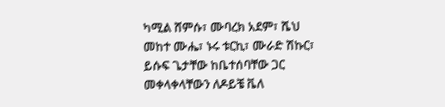ካሚል ሸምሱ፣ ሙባረክ አደም፣ ሼህ መከተ ሙሔ፣ ኑሩ ቱርኪ፣ ሙራድ ሽኩር፣ ይሱፍ ጌታቸው ከቤተሰባቸው ጋር መቀላቀላቸውን ለዶይቼ ቬለ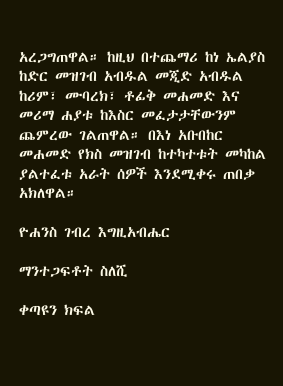አረጋግጠዋል። ከዚህ በተጨማሪ ከነ ኤልያስ ከድር መዝገብ አብዱል መጂድ አብዱል ከሪም፣ ሙባረክ፣ ቶፊቅ መሐመድ እና መሪማ ሐያቱ ከእስር መፈታታቸውንም ጨምረው ገልጠዋል። በእነ አቡበከር መሐመድ የክስ መዝገብ ከተካተቱት መካከል ያልተፈቱ አራት ሰዎች እንደሚቀሩ ጠበቃ አክለዋል።

ዮሐንስ ገብረ እግዚአብሔር

ማንተጋፍቶት ስለሺ

ቀጣዩን ክፍል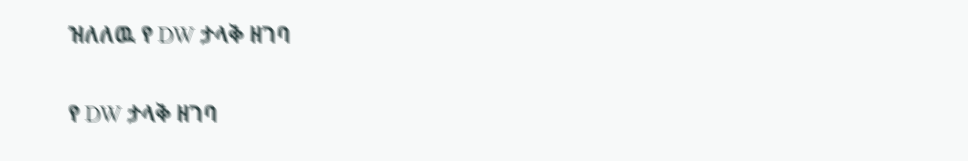ዝለለዉ የ DW ታላቅ ዘገባ

የ DW ታላቅ ዘገባ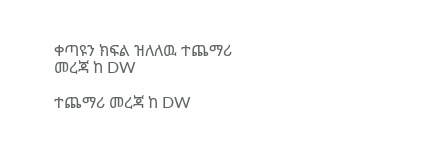ቀጣዩን ክፍል ዝለለዉ ተጨማሪ መረጃ ከ DW

ተጨማሪ መረጃ ከ DW